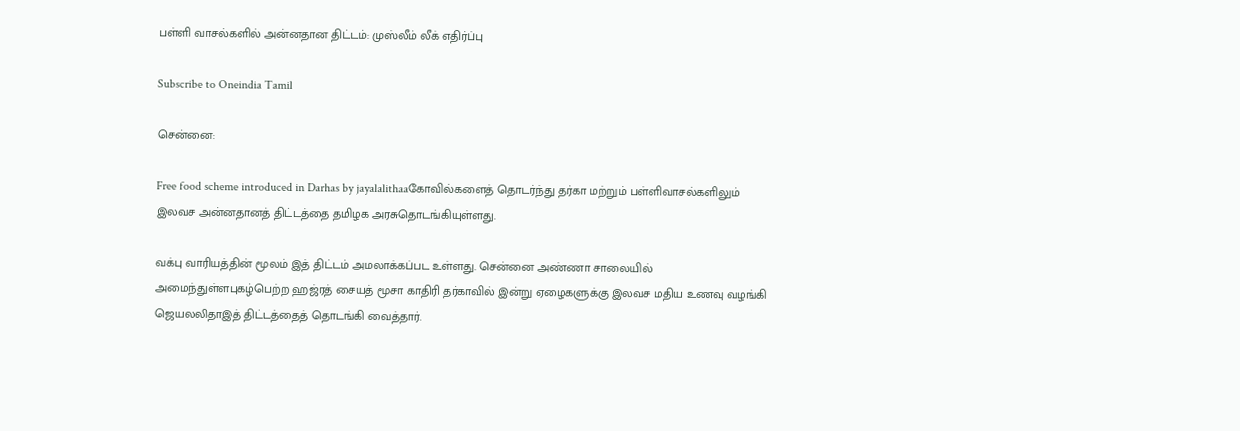பள்ளி வாசல்களில் அன்னதான திட்டம்: முஸ்லீம் லீக் எதிர்ப்பு

Subscribe to Oneindia Tamil

சென்னை:

Free food scheme introduced in Darhas by jayalalithaaகோவில்களைத் தொடர்ந்து தர்கா மற்றும் பள்ளிவாசல்களிலும் இலவச அன்னதானத் திட்டத்தை தமிழக அரசுதொடங்கியுள்ளது.

வக்பு வாரியத்தின் மூலம் இத் திட்டம் அமலாக்கப்பட உள்ளது. சென்னை அண்ணா சாலையில் அமைந்துள்ளபுகழ்பெற்ற ஹஜ்ரத் சையத் மூசா காதிரி தர்காவில் இன்று ஏழைகளுக்கு இலவச மதிய உணவு வழங்கி ஜெயலலிதாஇத் திட்டத்தைத் தொடங்கி வைத்தார்.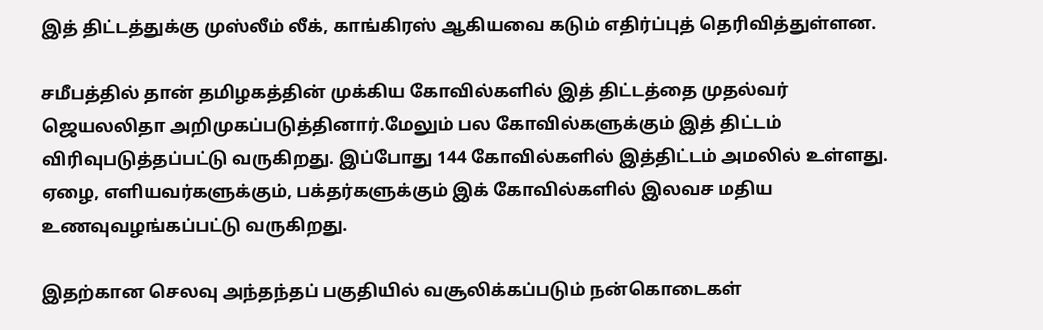இத் திட்டத்துக்கு முஸ்லீம் லீக், காங்கிரஸ் ஆகியவை கடும் எதிர்ப்புத் தெரிவித்துள்ளன.

சமீபத்தில் தான் தமிழகத்தின் முக்கிய கோவில்களில் இத் திட்டத்தை முதல்வர் ஜெயலலிதா அறிமுகப்படுத்தினார்.மேலும் பல கோவில்களுக்கும் இத் திட்டம் விரிவுபடுத்தப்பட்டு வருகிறது. இப்போது 144 கோவில்களில் இத்திட்டம் அமலில் உள்ளது. ஏழை, எளியவர்களுக்கும், பக்தர்களுக்கும் இக் கோவில்களில் இலவச மதிய உணவுவழங்கப்பட்டு வருகிறது.

இதற்கான செலவு அந்தந்தப் பகுதியில் வசூலிக்கப்படும் நன்கொடைகள்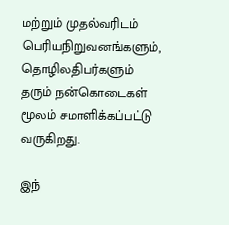மற்றும் முதல்வரிடம் பெரியநிறுவனங்களும், தொழிலதிபர்களும் தரும் நன்கொடைகள் மூலம் சமாளிக்கப்பட்டு வருகிறது.

இந்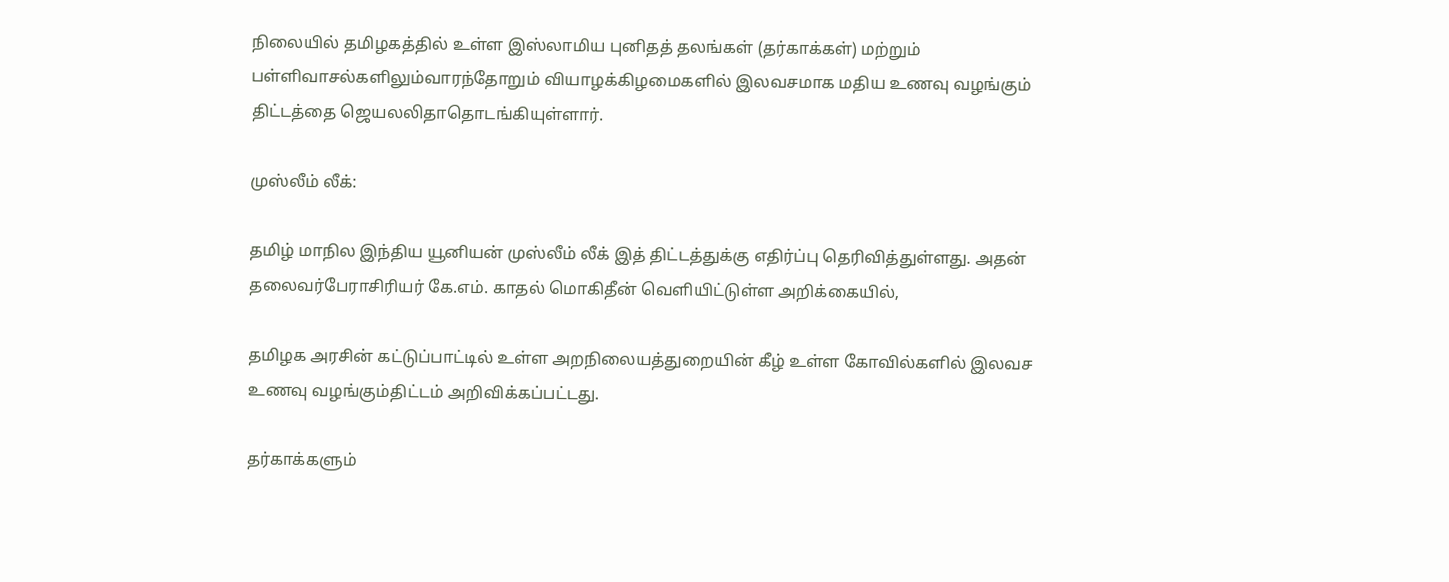நிலையில் தமிழகத்தில் உள்ள இஸ்லாமிய புனிதத் தலங்கள் (தர்காக்கள்) மற்றும் பள்ளிவாசல்களிலும்வாரந்தோறும் வியாழக்கிழமைகளில் இலவசமாக மதிய உணவு வழங்கும் திட்டத்தை ஜெயலலிதாதொடங்கியுள்ளார்.

முஸ்லீம் லீக்:

தமிழ் மாநில இந்திய யூனியன் முஸ்லீம் லீக் இத் திட்டத்துக்கு எதிர்ப்பு தெரிவித்துள்ளது. அதன் தலைவர்பேராசிரியர் கே.எம். காதல் மொகிதீன் வெளியிட்டுள்ள அறிக்கையில்,

தமிழக அரசின் கட்டுப்பாட்டில் உள்ள அறநிலையத்துறையின் கீழ் உள்ள கோவில்களில் இலவச உணவு வழங்கும்திட்டம் அறிவிக்கப்பட்டது.

தர்காக்களும்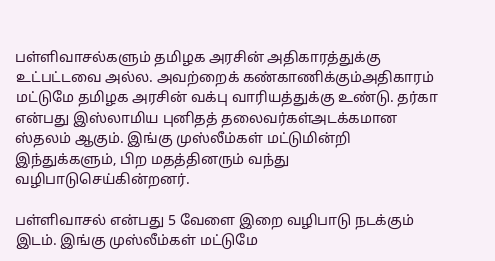பள்ளிவாசல்களும் தமிழக அரசின் அதிகாரத்துக்கு உட்பட்டவை அல்ல. அவற்றைக் கண்காணிக்கும்அதிகாரம் மட்டுமே தமிழக அரசின் வக்பு வாரியத்துக்கு உண்டு. தர்கா என்பது இஸ்லாமிய புனிதத் தலைவர்கள்அடக்கமான ஸ்தலம் ஆகும். இங்கு முஸ்லீம்கள் மட்டுமின்றி இந்துக்களும், பிற மதத்தினரும் வந்து வழிபாடுசெய்கின்றனர்.

பள்ளிவாசல் என்பது 5 வேளை இறை வழிபாடு நடக்கும் இடம். இங்கு முஸ்லீம்கள் மட்டுமே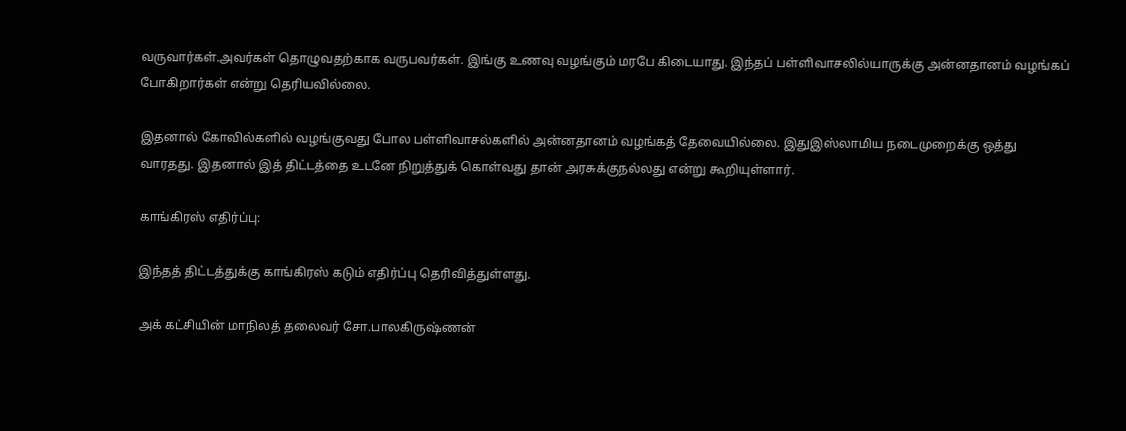வருவார்கள்.அவர்கள் தொழுவதற்காக வருபவர்கள். இங்கு உணவு வழங்கும் மரபே கிடையாது. இந்தப் பள்ளிவாசலில்யாருக்கு அன்னதானம் வழங்கப் போகிறார்கள் என்று தெரியவில்லை.

இதனால் கோவில்களில் வழங்குவது போல பள்ளிவாசல்களில் அன்னதானம் வழங்கத் தேவையில்லை. இதுஇஸ்லாமிய நடைமுறைக்கு ஒத்து வாரதது. இதனால் இத் திட்டத்தை உடனே நிறுத்துக் கொள்வது தான் அரசுக்குநல்லது என்று கூறியுள்ளார்.

காங்கிரஸ் எதிர்ப்பு:

இந்தத் திட்டத்துக்கு காங்கிரஸ் கடும் எதிர்ப்பு தெரிவித்துள்ளது.

அக் கட்சியின் மாநிலத் தலைவர் சோ.பாலகிருஷ்ணன்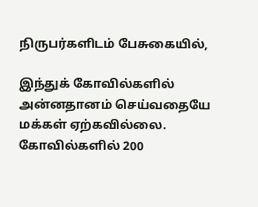நிருபர்களிடம் பேசுகையில்,

இந்துக் கோவில்களில் அன்னதானம் செய்வதையே மக்கள் ஏற்கவில்லை. கோவில்களில் 200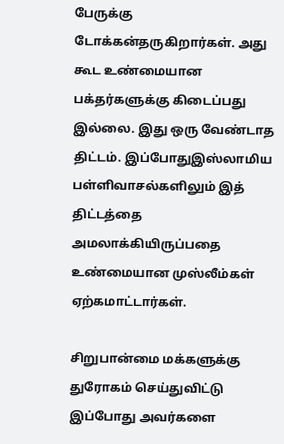பேருக்கு டோக்கன்தருகிறார்கள். அது கூட உண்மையான பக்தர்களுக்கு கிடைப்பது இல்லை. இது ஒரு வேண்டாத திட்டம். இப்போதுஇஸ்லாமிய பள்ளிவாசல்களிலும் இத் திட்டத்தை அமலாக்கியிருப்பதை உண்மையான முஸ்லீம்கள் ஏற்கமாட்டார்கள்.

சிறுபான்மை மக்களுக்கு துரோகம் செய்துவிட்டு இப்போது அவர்களை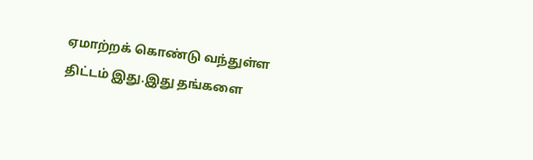ஏமாற்றக் கொண்டு வந்துள்ள திட்டம் இது.இது தங்களை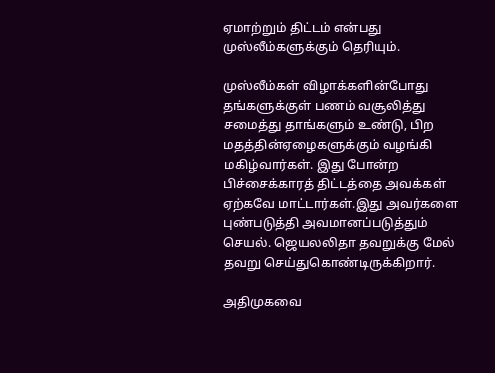ஏமாற்றும் திட்டம் என்பது முஸ்லீம்களுக்கும் தெரியும்.

முஸ்லீம்கள் விழாக்களின்போது தங்களுக்குள் பணம் வசூலித்து சமைத்து தாங்களும் உண்டு, பிற மதத்தின்ஏழைகளுக்கும் வழங்கி மகிழ்வார்கள். இது போன்ற பிச்சைக்காரத் திட்டத்தை அவக்கள் ஏற்கவே மாட்டார்கள்.இது அவர்களை புண்படுத்தி அவமானப்படுத்தும் செயல். ஜெயலலிதா தவறுக்கு மேல் தவறு செய்துகொண்டிருக்கிறார்.

அதிமுகவை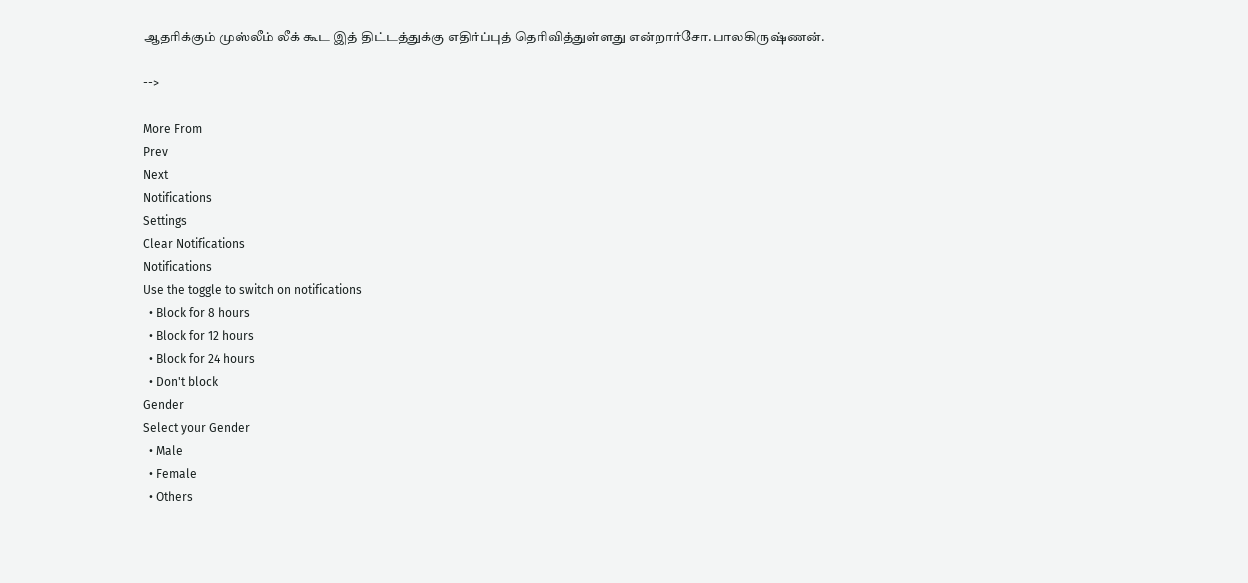ஆதரிக்கும் முஸ்லீம் லீக் கூட இத் திட்டத்துக்கு எதிர்ப்புத் தெரிவித்துள்ளது என்றார்சோ.பாலகிருஷ்ணன்.

-->

More From
Prev
Next
Notifications
Settings
Clear Notifications
Notifications
Use the toggle to switch on notifications
  • Block for 8 hours
  • Block for 12 hours
  • Block for 24 hours
  • Don't block
Gender
Select your Gender
  • Male
  • Female
  • Others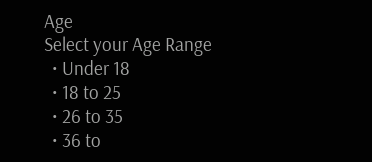Age
Select your Age Range
  • Under 18
  • 18 to 25
  • 26 to 35
  • 36 to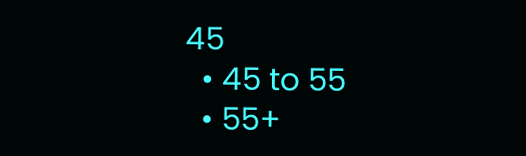45
  • 45 to 55
  • 55+